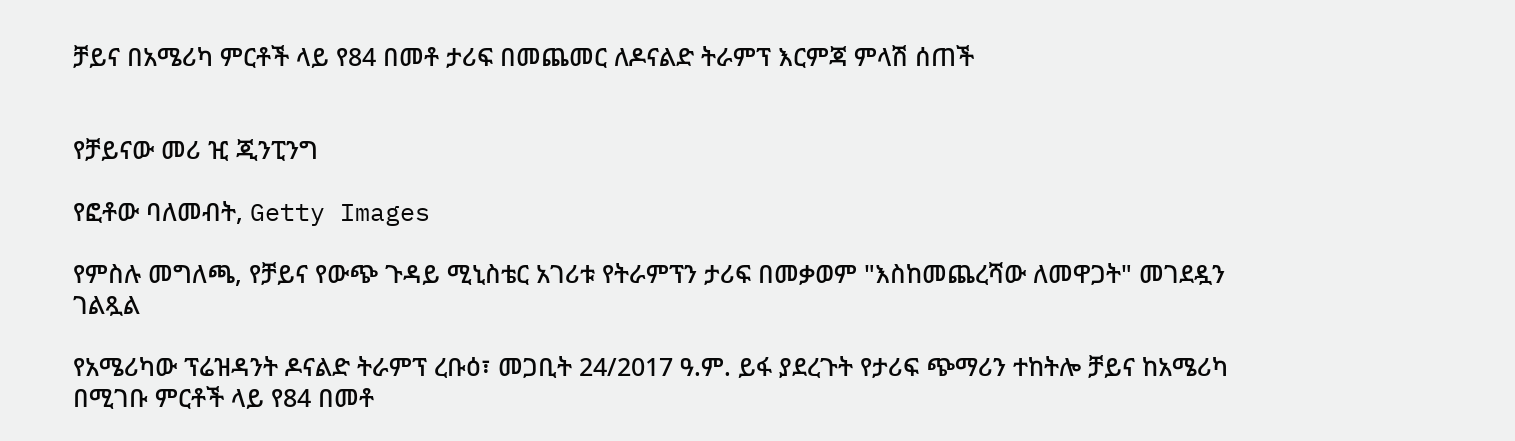ቻይና በአሜሪካ ምርቶች ላይ የ84 በመቶ ታሪፍ በመጨመር ለዶናልድ ትራምፕ እርምጃ ምላሽ ሰጠች


የቻይናው መሪ ዢ ጂንፒንግ

የፎቶው ባለመብት, Getty Images

የምስሉ መግለጫ, የቻይና የውጭ ጉዳይ ሚኒስቴር አገሪቱ የትራምፕን ታሪፍ በመቃወም "እስከመጨረሻው ለመዋጋት" መገደዷን ገልጿል

የአሜሪካው ፕሬዝዳንት ዶናልድ ትራምፕ ረቡዕ፣ መጋቢት 24/2017 ዓ.ም. ይፋ ያደረጉት የታሪፍ ጭማሪን ተከትሎ ቻይና ከአሜሪካ በሚገቡ ምርቶች ላይ የ84 በመቶ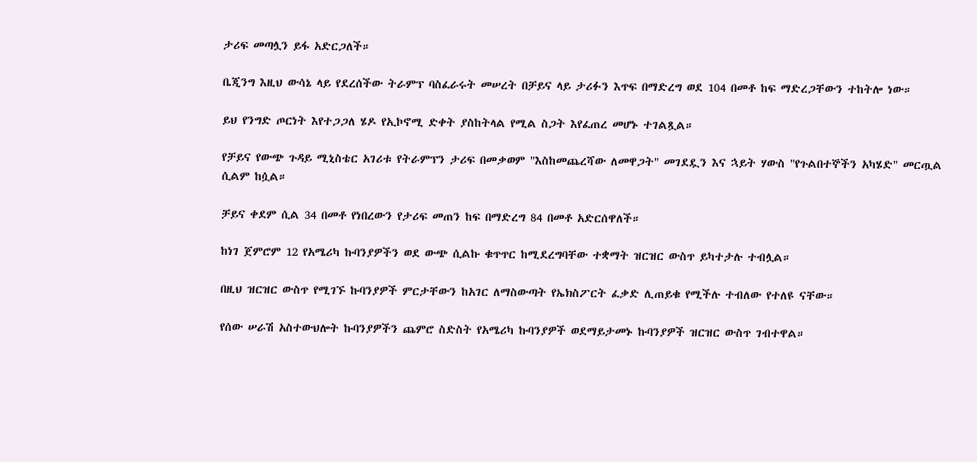ታሪፍ መጣሏን ይፋ አድርጋለች።

ቤጂንግ እዚህ ውሳኔ ላይ የደረሰችው ትራምፕ ባስፈራሩት መሠረት በቻይና ላይ ታሪፉን እጥፍ በማድረግ ወደ 104 በመቶ ከፍ ማድረጋቸውን ተከትሎ ነው።

ይህ የንግድ ጦርነት እየተጋጋለ ሄዶ የኢኮኖሚ ድቀት ያስከትላል የሚል ስጋት እየፈጠረ መሆኑ ተገልጿል።

የቻይና የውጭ ጉዳይ ሚኒስቴር አገሪቱ የትራምፕን ታሪፍ በመቃወም "እስከመጨረሻው ለመዋጋት" መገደዷን እና ኋይት ሃውስ "የጉልበተኞችን አካሄድ" መርጧል ሲልም ከሷል።

ቻይና ቀደም ሲል 34 በመቶ የነበረውን የታሪፍ መጠን ከፍ በማድረግ 84 በመቶ አድርሰዋለች።

ከነገ ጀምሮም 12 የአሜሪካ ኩባንያዎችን ወደ ውጭ ሲልኩ ቁጥጥር ከሚደረግባቸው ተቋማት ዝርዝር ውስጥ ይካተታሉ ተብሏል።

በዚህ ዝርዝር ውስጥ የሚገኙ ኩባንያዎች ምርታቸውን ከአገር ለማስውጣት የኤክስፖርት ፈቃድ ሊጠይቁ የሚችሉ ተብለው የተለዩ ናቸው።

የሰው ሠራሽ አስተውህሎት ኩባንያዎችን ጨምሮ ስድስት የአሜሪካ ኩባንያዎች ወደማይታመኑ ኩባንያዎች ዝርዝር ውስጥ ገብተዋል።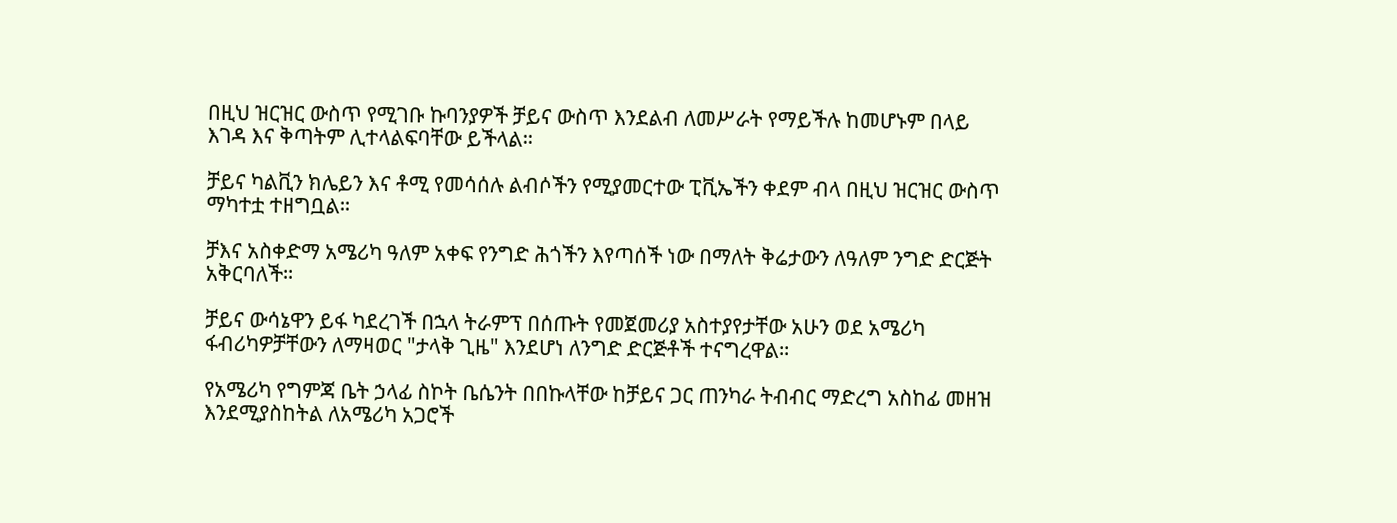በዚህ ዝርዝር ውስጥ የሚገቡ ኩባንያዎች ቻይና ውስጥ እንደልብ ለመሥራት የማይችሉ ከመሆኑም በላይ እገዳ እና ቅጣትም ሊተላልፍባቸው ይችላል።

ቻይና ካልቪን ክሌይን እና ቶሚ የመሳሰሉ ልብሶችን የሚያመርተው ፒቪኤችን ቀደም ብላ በዚህ ዝርዝር ውስጥ ማካተቷ ተዘግቧል።

ቻእና አስቀድማ አሜሪካ ዓለም አቀፍ የንግድ ሕጎችን እየጣሰች ነው በማለት ቅሬታውን ለዓለም ንግድ ድርጅት አቅርባለች።

ቻይና ውሳኔዋን ይፋ ካደረገች በኋላ ትራምፕ በሰጡት የመጀመሪያ አስተያየታቸው አሁን ወደ አሜሪካ ፋብሪካዎቻቸውን ለማዛወር "ታላቅ ጊዜ" እንደሆነ ለንግድ ድርጅቶች ተናግረዋል።

የአሜሪካ የግምጃ ቤት ኃላፊ ስኮት ቤሴንት በበኩላቸው ከቻይና ጋር ጠንካራ ትብብር ማድረግ አስከፊ መዘዝ እንደሚያስከትል ለአሜሪካ አጋሮች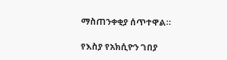ማስጠንቀቂያ ሰጥተዋል።

የእስያ የአክሲዮን ገበያ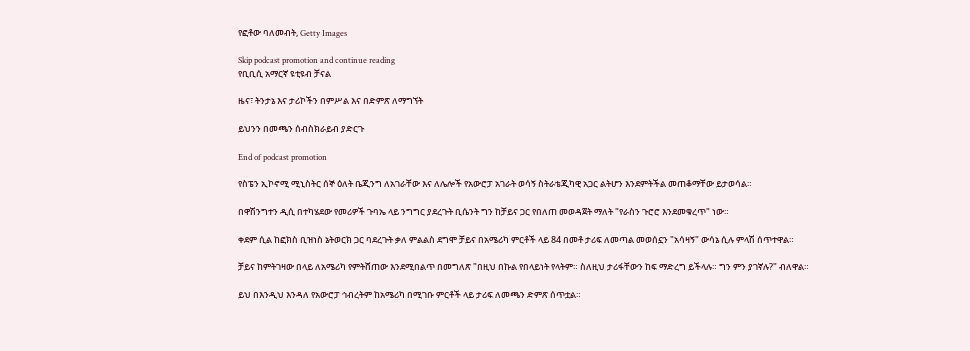የፎቶው ባለመብት, Getty Images

Skip podcast promotion and continue reading
የቢቢሲ አማርኛ ዩቲዩብ ቻናል

ዜና፣ ትንታኔ እና ታሪኮችን በምሥል እና በድምጽ ለማግኘት

ይህንን በመጫን ሰብስክራይብ ያድርጉ

End of podcast promotion

የስፔን ኢኮኖሚ ሚኒስትር ሰኞ ዕለት ቤጂንግ ለአገራቸው እና ለሌሎች የአውሮፓ አገራት ወሳኝ ስትራቴጂካዊ አጋር ልትሆን እንደምትችል መጠቆማቸው ይታወሳል።

በዋሽንግተን ዲሲ በተካሄደው የመሪዎች ጉባኤ ላይ ንግግር ያደረጉት ቢሴንት ግን ከቻይና ጋር የበለጠ መወዳጀት ማለት "የራስን ጉሮሮ እንደመቁረጥ" ነው።

ቀደም ሲል ከፎክስ ቢዝነስ ኔትወርክ ጋር ባደረጉት ቃለ ምልልስ ደግሞ ቻይና በአሜሪካ ምርቶች ላይ 84 በመቶ ታሪፍ ለመጣል መወሰኗን "አሳዛኝ" ውሳኔ ሲሉ ምላሽ ሰጥተዋል።

ቻይና ከምትገዛው በላይ ለአሜሪካ የምትሸጠው እንደሚበልጥ በመግለጽ "በዚህ በኩል የበላይነት የላትም። ስለዚህ ታሪፋቸውን ከፍ ማድረግ ይችላሉ። ግን ምን ያገኛሉ?" ብለዋል።

ይህ በእንዲህ እንዳለ የአውሮፓ ኅብረትም ከአሜሪካ በሚገቡ ምርቶች ላይ ታሪፍ ለመጫን ድምጽ ሰጥቷል።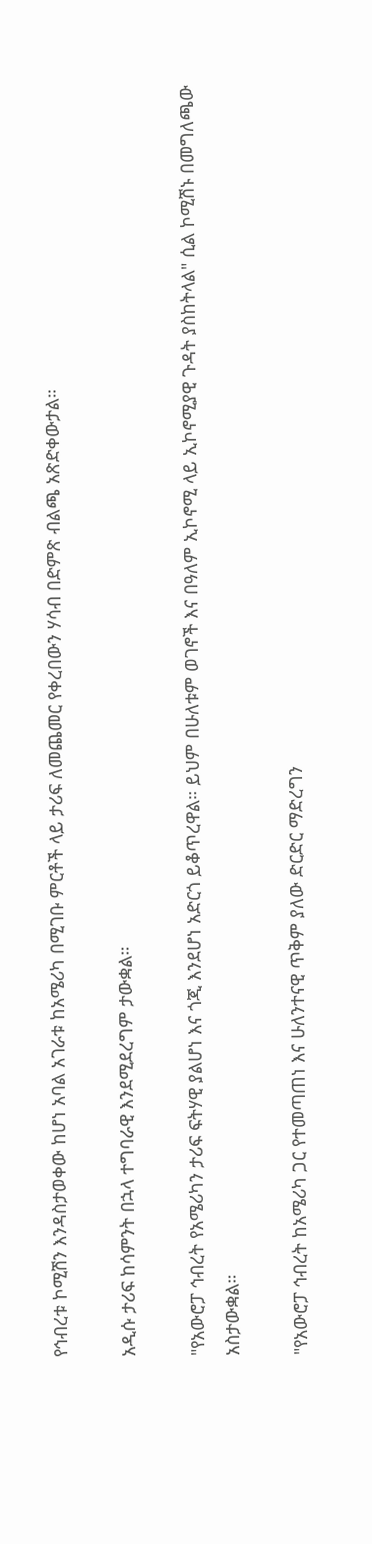የኅብረቱ ኮሚሽን እንዳስታወቀው ከሆነ አባል አገራቱ ከአሜሪካ በሚገቡ ምርቶች ላይ ታሪፍ ለመጨመር የቀረበውን ሃሳብ በድምጽ ብልጫ አጽድቀውታል።

አዲሱ ታሪፍ ከሳምንት በኋላ ተግባራዊ እንደሚደረግም ታውቋል።

"የአውሮፓ ኅብረት የአሜሪካን ታሪፍ ፍትሃዊ ያልሆነ እና ጎጂ እንደሆነ አድርጎ ይቆጥረዋል። ይህም በሁለቱም ወገኖች እና በዓለም ኢኮኖሚ ላይ ኢኮኖሚያዊ ጉዳት ያስከትላል" ሲል ኮሚሽኑ በመግለጫው አስታውቋል።

"የአውሮፓ ኅብረት ከአሜሪካ ጋር የተመጣጠነ እና ሁለንተናዊ ጥቅም ያለው ድርድር ማድረግን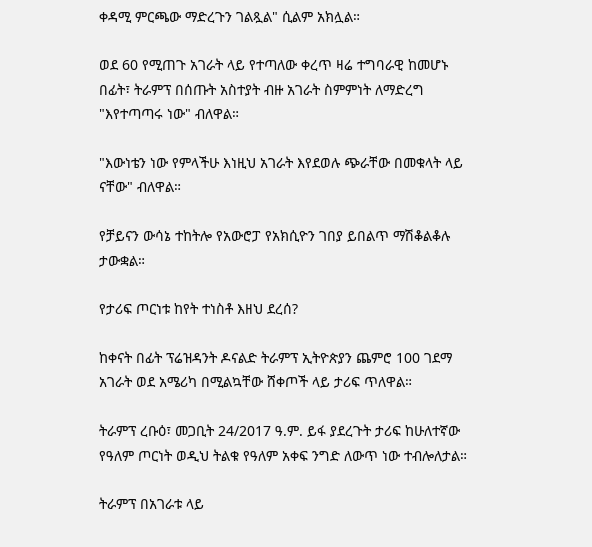ቀዳሚ ምርጫው ማድረጉን ገልጿል" ሲልም አክሏል።

ወደ 60 የሚጠጉ አገራት ላይ የተጣለው ቀረጥ ዛሬ ተግባራዊ ከመሆኑ በፊት፣ ትራምፕ በሰጡት አስተያት ብዙ አገራት ስምምነት ለማድረግ "እየተጣጣሩ ነው" ብለዋል።

"እውነቴን ነው የምላችሁ እነዚህ አገራት እየደወሉ ጭራቸው በመቁላት ላይ ናቸው" ብለዋል።

የቻይናን ውሳኔ ተከትሎ የአውሮፓ የአክሲዮን ገበያ ይበልጥ ማሽቆልቆሉ ታውቋል።

የታሪፍ ጦርነቱ ከየት ተነስቶ እዘህ ደረሰ?

ከቀናት በፊት ፕሬዝዳንት ዶናልድ ትራምፕ ኢትዮጵያን ጨምሮ 100 ገደማ አገራት ወደ አሜሪካ በሚልኳቸው ሸቀጦች ላይ ታሪፍ ጥለዋል።

ትራምፕ ረቡዕ፣ መጋቢት 24/2017 ዓ.ም. ይፋ ያደረጉት ታሪፍ ከሁለተኛው የዓለም ጦርነት ወዲህ ትልቁ የዓለም አቀፍ ንግድ ለውጥ ነው ተብሎለታል።

ትራምፕ በአገራቱ ላይ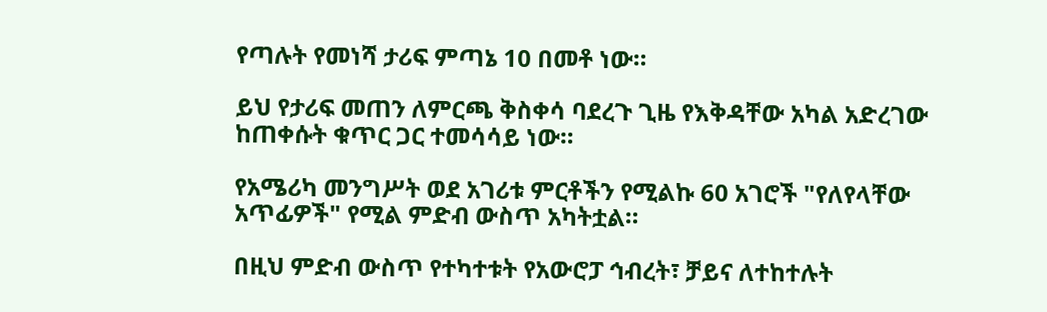የጣሉት የመነሻ ታሪፍ ምጣኔ 10 በመቶ ነው።

ይህ የታሪፍ መጠን ለምርጫ ቅስቀሳ ባደረጉ ጊዜ የእቅዳቸው አካል አድረገው ከጠቀሱት ቁጥር ጋር ተመሳሳይ ነው።

የአሜሪካ መንግሥት ወደ አገሪቱ ምርቶችን የሚልኩ 60 አገሮች "የለየላቸው አጥፊዎች" የሚል ምድብ ውስጥ አካትቷል።

በዚህ ምድብ ውስጥ የተካተቱት የአውሮፓ ኅብረት፣ ቻይና ለተከተሉት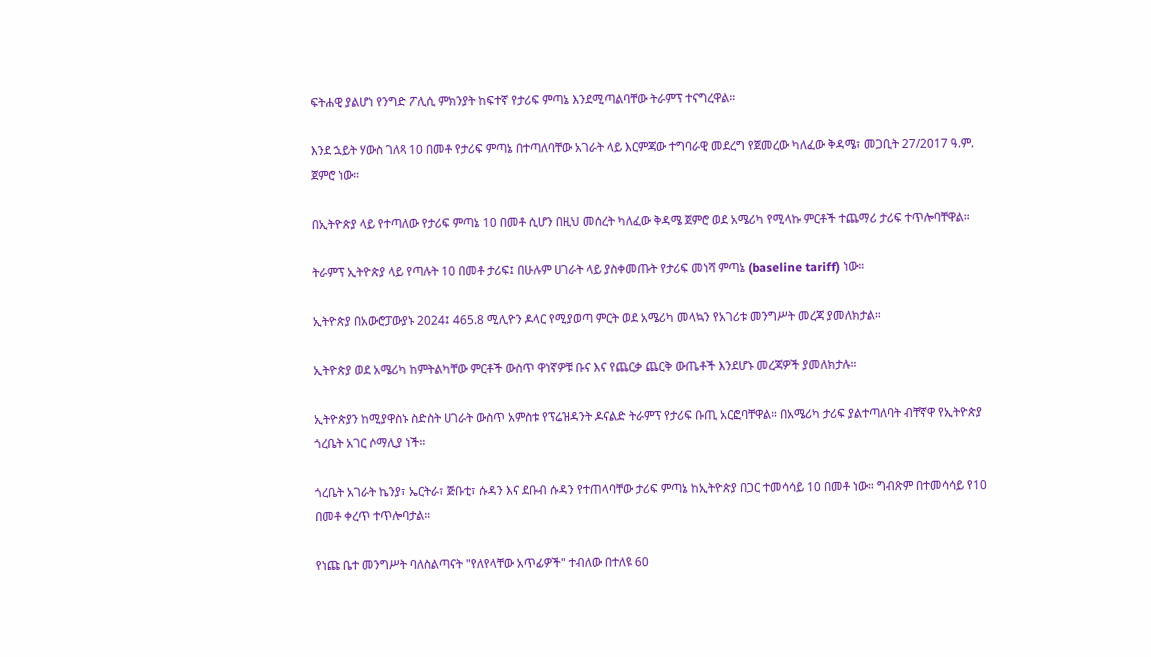ፍትሐዊ ያልሆነ የንግድ ፖሊሲ ምክንያት ከፍተኛ የታሪፍ ምጣኔ እንደሚጣልባቸው ትራምፕ ተናግረዋል።

እንደ ኋይት ሃውስ ገለጻ 10 በመቶ የታሪፍ ምጣኔ በተጣለባቸው አገራት ላይ እርምጃው ተግባራዊ መደረግ የጀመረው ካለፈው ቅዳሜ፣ መጋቢት 27/2017 ዓ.ም. ጀምሮ ነው።

በኢትዮጵያ ላይ የተጣለው የታሪፍ ምጣኔ 10 በመቶ ሲሆን በዚህ መሰረት ካለፈው ቅዳሜ ጀምሮ ወደ አሜሪካ የሚላኩ ምርቶች ተጨማሪ ታሪፍ ተጥሎባቸዋል።

ትራምፕ ኢትዮጵያ ላይ የጣሉት 10 በመቶ ታሪፍ፤ በሁሉም ሀገራት ላይ ያስቀመጡት የታሪፍ መነሻ ምጣኔ (baseline tariff) ነው።

ኢትዮጵያ በአውሮፓውያኑ 2024፤ 465.8 ሚሊዮን ዶላር የሚያወጣ ምርት ወደ አሜሪካ መላኳን የአገሪቱ መንግሥት መረጃ ያመለክታል።

ኢትዮጵያ ወደ አሜሪካ ከምትልካቸው ምርቶች ውስጥ ዋነኛዎቹ ቡና እና የጨርቃ ጨርቅ ውጤቶች እንደሆኑ መረጃዎች ያመለክታሉ።

ኢትዮጵያን ከሚያዋስኑ ስድስት ሀገራት ውስጥ አምስቱ የፕሬዝዳንት ዶናልድ ትራምፕ የታሪፍ ቡጢ አርፎባቸዋል። በአሜሪካ ታሪፍ ያልተጣለባት ብቸኛዋ የኢትዮጵያ ጎረቤት አገር ሶማሊያ ነች።

ጎረቤት አገራት ኬንያ፣ ኤርትራ፣ ጅቡቲ፣ ሱዳን እና ደቡብ ሱዳን የተጠላባቸው ታሪፍ ምጣኔ ከኢትዮጵያ በጋር ተመሳሳይ 10 በመቶ ነው። ግብጽም በተመሳሳይ የ10 በመቶ ቀረጥ ተጥሎባታል።

የነጩ ቤተ መንግሥት ባለስልጣናት "የለየላቸው አጥፊዎች" ተብለው በተለዩ 60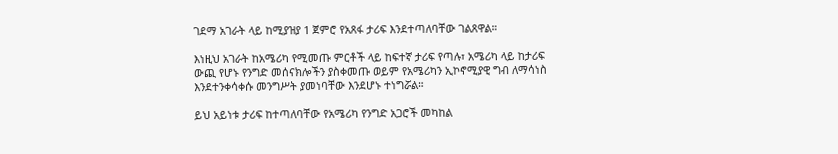ገደማ አገራት ላይ ከሚያዝያ 1 ጀምሮ የአጸፋ ታሪፍ እንደተጣለባቸው ገልጸዋል።

እነዚህ አገራት ከአሜሪካ የሚመጡ ምርቶች ላይ ከፍተኛ ታሪፍ የጣሉ፣ አሜሪካ ላይ ከታሪፍ ውጪ የሆኑ የንግድ መሰናክሎችን ያስቀመጡ ወይም የአሜሪካን ኢኮኖሚያዊ ግብ ለማሳነስ እንደተንቀሳቀሱ መንግሥት ያመነባቸው እንደሆኑ ተነግሯል።

ይህ አይነቱ ታሪፍ ከተጣለባቸው የአሜሪካ የንግድ አጋሮች መካከል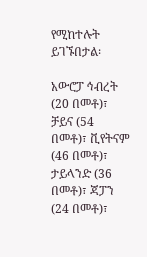የሚከተሉት ይገኙበታል፡

አውሮፓ ኅብረት (20 በመቶ)፣ ቻይና (54 በመቶ)፣ ቪየትናም (46 በመቶ)፣ ታይላንድ (36 በመቶ)፣ ጃፓን (24 በመቶ)፣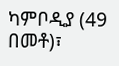ካምቦዲያ (49 በመቶ)፣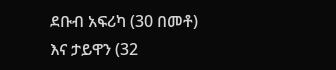ደቡብ አፍሪካ (30 በመቶ) እና ታይዋን (32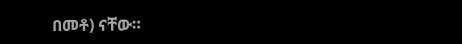በመቶ) ናቸው።